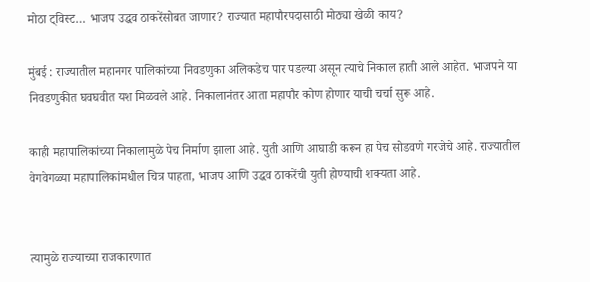मोठा ट्विस्ट… भाजप उद्धव ठाकरेंसोबत जाणार? राज्यात महापौरपदासाठी मोठ्या खेळी काय?

मुंबई : राज्यातील महानगर पालिकांच्या निवडणुका अलिकडेच पार पडल्या असून त्याचे निकाल हाती आले आहेत. भाजपने या निवडणुकीत घवघवीत यश मिळवले आहे. निकालानंतर आता महापौर कोण होणार याची चर्चा सुरू आहे.

काही महापालिकांच्या निकालामुळे पेच निर्माण झाला आहे. युती आणि आघाडी करून हा पेच सोडवणे गरजेचे आहे. राज्यातील वेगवेगळ्या महापालिकांमधील चित्र पाहता, भाजप आणि उद्धव ठाकरेंची युती होण्याची शक्यता आहे.


त्यामुळे राज्याच्या राजकारणात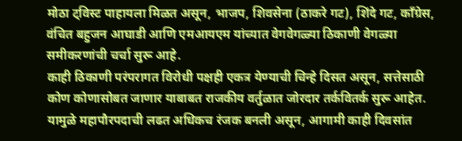मोठा ट्विस्ट पाहायला मिळत असून, भाजप, शिवसेना (ठाकरे गट), शिंदे गट, काँग्रेस, वंचित बहुजन आघाडी आणि एमआयएम यांच्यात वेगवेगळ्या ठिकाणी वेगळ्या समीकरणांची चर्चा सुरू आहे.
काही ठिकाणी परंपरागत विरोधी पक्षही एकत्र येण्याची चिन्हे दिसत असून, सत्तेसाठी कोण कोणासोबत जाणार याबाबत राजकीय वर्तुळात जोरदार तर्कवितर्क सुरू आहेत. यामुळे महापौरपदाची लढत अधिकच रंजक बनली असून, आगामी काही दिवसांत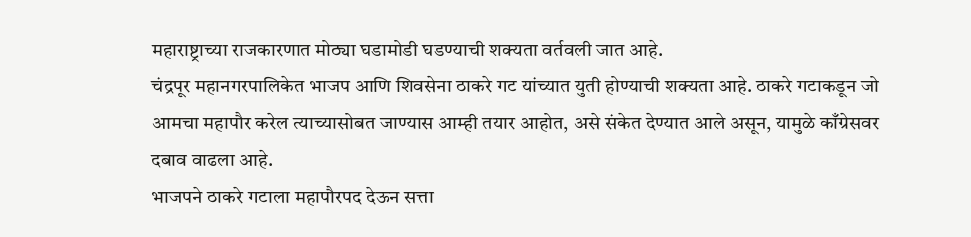महाराष्ट्राच्या राजकारणात मोठ्या घडामोडी घडण्याची शक्यता वर्तवली जात आहे.
चंद्रपूर महानगरपालिकेत भाजप आणि शिवसेना ठाकरे गट यांच्यात युती होण्याची शक्यता आहे. ठाकरे गटाकडून जो आमचा महापौर करेल त्याच्यासोबत जाण्यास आम्ही तयार आहोत, असे संकेत देण्यात आले असून, यामुळे काँग्रेसवर दबाव वाढला आहे.
भाजपने ठाकरे गटाला महापौरपद देऊन सत्ता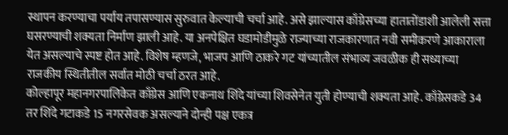स्थापन करण्याचा पर्याय तपासण्यास सुरुवात केल्याची चर्चा आहे. असे झाल्यास काँग्रेसच्या हातातोंडाशी आलेली सत्ता घसरण्याची शक्यता निर्माण झाली आहे. या अनपेक्षित घडामोडीमुळे राज्याच्या राजकारणात नवी समीकरणे आकाराला येत असल्याचे स्पष्ट होत आहे. विशेष म्हणजे, भाजप आणि ठाकरे गट यांच्यातील संभाव्य जवळीक ही सध्याच्या राजकीय स्थितीतील सर्वात मोठी चर्चा ठरत आहे.
कोल्हापूर महानगरपालिकेत काँग्रेस आणि एकनाथ शिंदे यांच्या शिवसेनेत युती होण्याची शक्यता आहे. काँग्रेसकडे 34 तर शिंदे गटाकडे 15 नगरसेवक असल्याने दोन्ही पक्ष एकत्र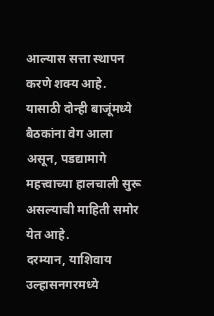आल्यास सत्ता स्थापन करणे शक्य आहे. यासाठी दोन्ही बाजूंमध्ये बैठकांना वेग आला असून, पडद्यामागे महत्त्वाच्या हालचाली सुरू असल्याची माहिती समोर येत आहे.
दरम्यान, याशिवाय उल्हासनगरमध्ये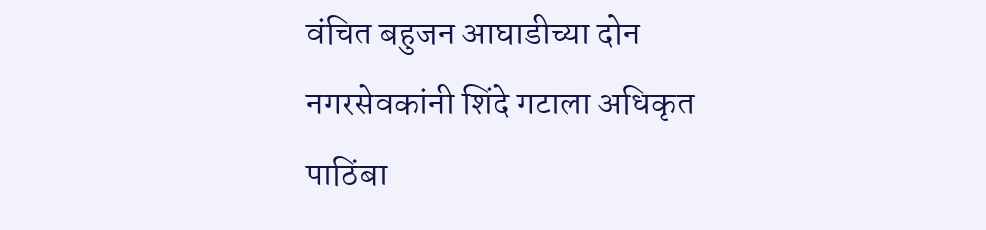वंचित बहुजन आघाडीच्या दोन नगरसेवकांनी शिंदे गटाला अधिकृत पाठिंबा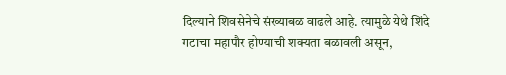दिल्याने शिवसेनेचे संख्याबळ वाढले आहे. त्यामुळे येथे शिंदे गटाचा महापौर होण्याची शक्यता बळावली असून,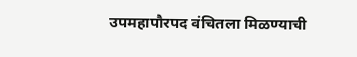उपमहापौरपद वंचितला मिळण्याची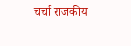चर्चा राजकीय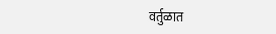वर्तुळात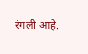रंगली आहे.